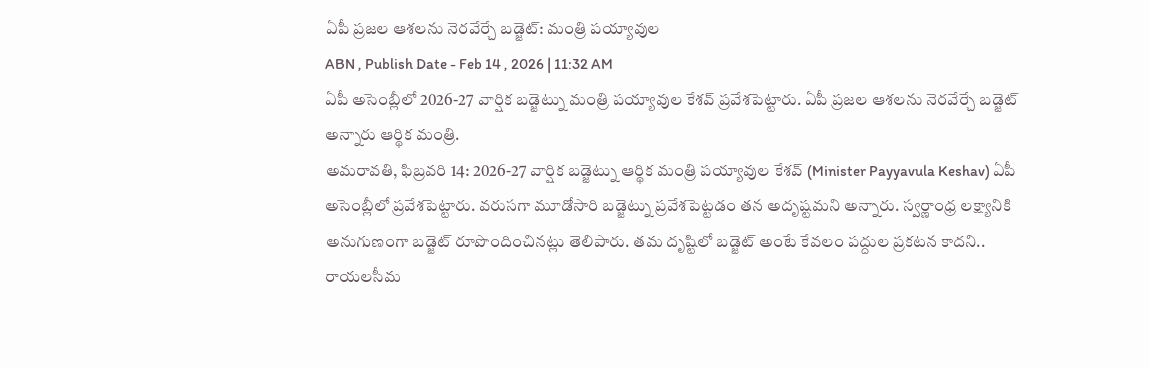ఏపీ ప్రజల ఆశలను నెరవేర్చే బడ్జెట్: మంత్రి పయ్యావుల
ABN , Publish Date - Feb 14 , 2026 | 11:32 AM
ఏపీ అసెంబ్లీలో 2026-27 వార్షిక బడ్జెట్ను మంత్రి పయ్యావుల కేశవ్ ప్రవేశపెట్టారు. ఏపీ ప్రజల ఆశలను నెరవేర్చే బడ్జెట్ అన్నారు ఆర్థిక మంత్రి.
అమరావతి, ఫిబ్రవరి 14: 2026-27 వార్షిక బడ్జెట్ను ఆర్థిక మంత్రి పయ్యావుల కేశవ్ (Minister Payyavula Keshav) ఏపీ అసెంబ్లీలో ప్రవేశపెట్టారు. వరుసగా మూడోసారి బడ్జెట్ను ప్రవేశపెట్టడం తన అదృష్టమని అన్నారు. స్వర్ణాంధ్ర లక్ష్యానికి అనుగుణంగా బడ్జెట్ రూపొందించినట్లు తెలిపారు. తమ దృష్టిలో బడ్జెట్ అంటే కేవలం పద్దుల ప్రకటన కాదని.. రాయలసీమ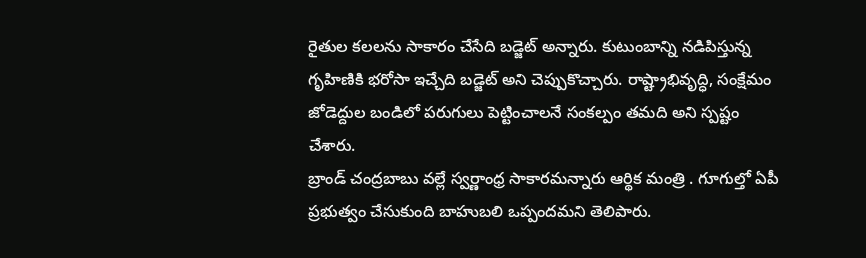రైతుల కలలను సాకారం చేసేది బడ్జెట్ అన్నారు. కుటుంబాన్ని నడిపిస్తున్న గృహిణికి భరోసా ఇచ్చేది బడ్జెట్ అని చెప్పుకొచ్చారు. రాష్ట్రాభివృద్ధి, సంక్షేమం జోడెద్దుల బండిలో పరుగులు పెట్టించాలనే సంకల్పం తమది అని స్పష్టం చేశారు.
బ్రాండ్ చంద్రబాబు వల్లే స్వర్ణాంధ్ర సాకారమన్నారు ఆర్థిక మంత్రి . గూగుల్తో ఏపీ ప్రభుత్వం చేసుకుంది బాహుబలి ఒప్పందమని తెలిపారు.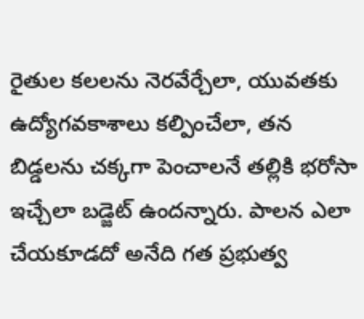రైతుల కలలను నెరవేర్చేలా, యువతకు ఉద్యోగవకాశాలు కల్పించేలా, తన బిడ్డలను చక్కగా పెంచాలనే తల్లికి భరోసా ఇచ్చేలా బడ్జెట్ ఉందన్నారు. పాలన ఎలా చేయకూడదో అనేది గత ప్రభుత్వ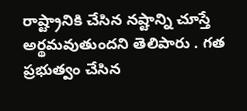రాష్ట్రానికి చేసిన నష్టాన్ని చూస్తే అర్థమవుతుందని తెలిపారు . గత ప్రభుత్వం చేసిన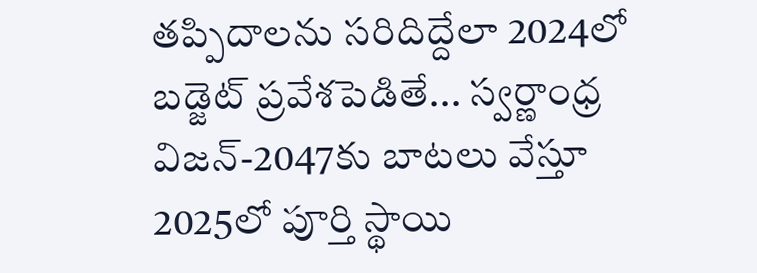తప్పిదాలను సరిదిద్దేలా 2024లో బడ్జెట్ ప్రవేశపెడితే... స్వర్ణాంధ్ర విజన్-2047కు బాటలు వేస్తూ 2025లో పూర్తి స్థాయి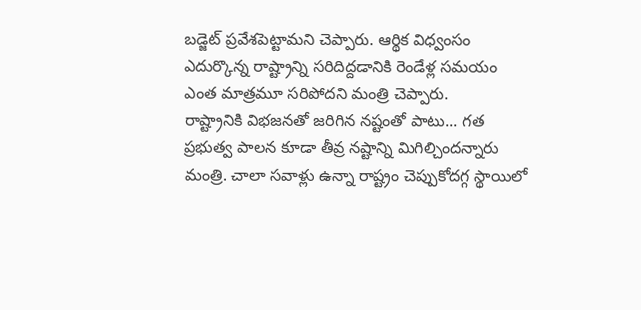బడ్జెట్ ప్రవేశపెట్టామని చెప్పారు. ఆర్థిక విధ్వంసం ఎదుర్కొన్న రాష్ట్రాన్ని సరిదిద్దడానికి రెండేళ్ల సమయం ఎంత మాత్రమూ సరిపోదని మంత్రి చెప్పారు.
రాష్ట్రానికి విభజనతో జరిగిన నష్టంతో పాటు... గత ప్రభుత్వ పాలన కూడా తీవ్ర నష్టాన్ని మిగిల్చిందన్నారు మంత్రి. చాలా సవాళ్లు ఉన్నా రాష్ట్రం చెప్పుకోదగ్గ స్థాయిలో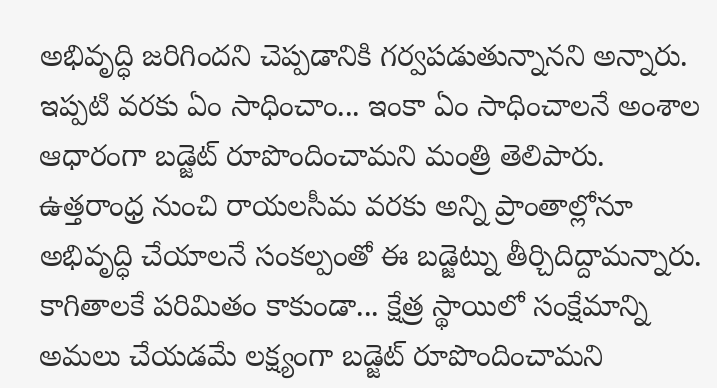అభివృద్ధి జరిగిందని చెప్పడానికి గర్వపడుతున్నానని అన్నారు. ఇప్పటి వరకు ఏం సాధించాం... ఇంకా ఏం సాధించాలనే అంశాల ఆధారంగా బడ్జెట్ రూపొందించామని మంత్రి తెలిపారు. ఉత్తరాంధ్ర నుంచి రాయలసీమ వరకు అన్ని ప్రాంతాల్లోనూ అభివృద్ధి చేయాలనే సంకల్పంతో ఈ బడ్జెట్ను తీర్చిదిద్దామన్నారు. కాగితాలకే పరిమితం కాకుండా... క్షేత్ర స్థాయిలో సంక్షేమాన్ని అమలు చేయడమే లక్ష్యంగా బడ్జెట్ రూపొందించామని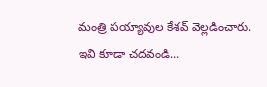మంత్రి పయ్యావుల కేశవ్ వెల్లడించారు.
ఇవి కూడా చదవండి...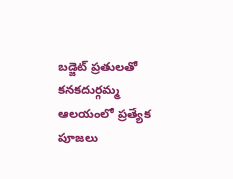బడ్జెట్ ప్రతులతో కనకదుర్గమ్మ ఆలయంలో ప్రత్యేక పూజలు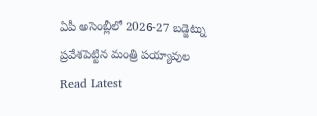ఏపీ అసెంబ్లీలో 2026-27 బడ్జెట్ను ప్రవేశపెట్టిన మంత్రి పయ్యావుల
Read Latest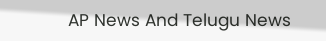AP News And Telugu News